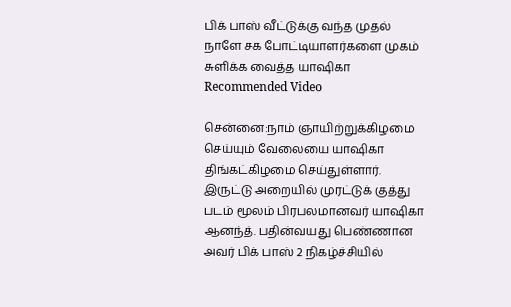பிக் பாஸ் வீட்டுக்கு வந்த முதல் நாளே சக போட்டியாளர்களை முகம் சுளிக்க வைத்த யாஷிகா
Recommended Video

சென்னை:நாம் ஞாயிற்றுக்கிழமை செய்யும் வேலையை யாஷிகா திங்கட்கிழமை செய்துள்ளார்.
இருட்டு அறையில் முரட்டுக் குத்து படம் மூலம் பிரபலமானவர் யாஷிகா ஆனந்த். பதின்வயது பெண்ணான அவர் பிக் பாஸ் 2 நிகழ்ச்சியில்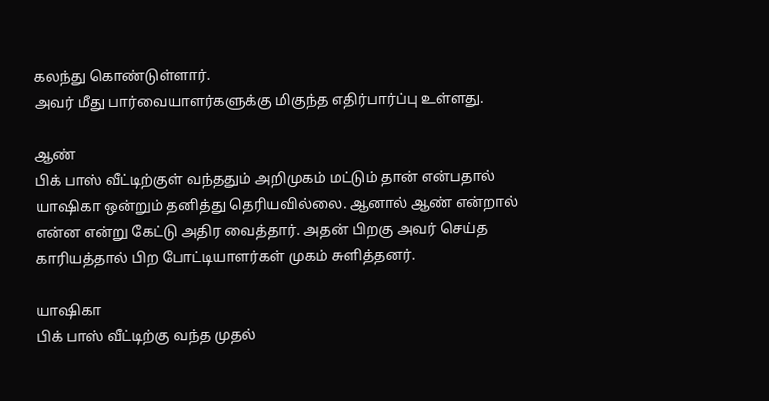கலந்து கொண்டுள்ளார்.
அவர் மீது பார்வையாளர்களுக்கு மிகுந்த எதிர்பார்ப்பு உள்ளது.

ஆண்
பிக் பாஸ் வீட்டிற்குள் வந்ததும் அறிமுகம் மட்டும் தான் என்பதால் யாஷிகா ஒன்றும் தனித்து தெரியவில்லை. ஆனால் ஆண் என்றால் என்ன என்று கேட்டு அதிர வைத்தார். அதன் பிறகு அவர் செய்த காரியத்தால் பிற போட்டியாளர்கள் முகம் சுளித்தனர்.

யாஷிகா
பிக் பாஸ் வீட்டிற்கு வந்த முதல்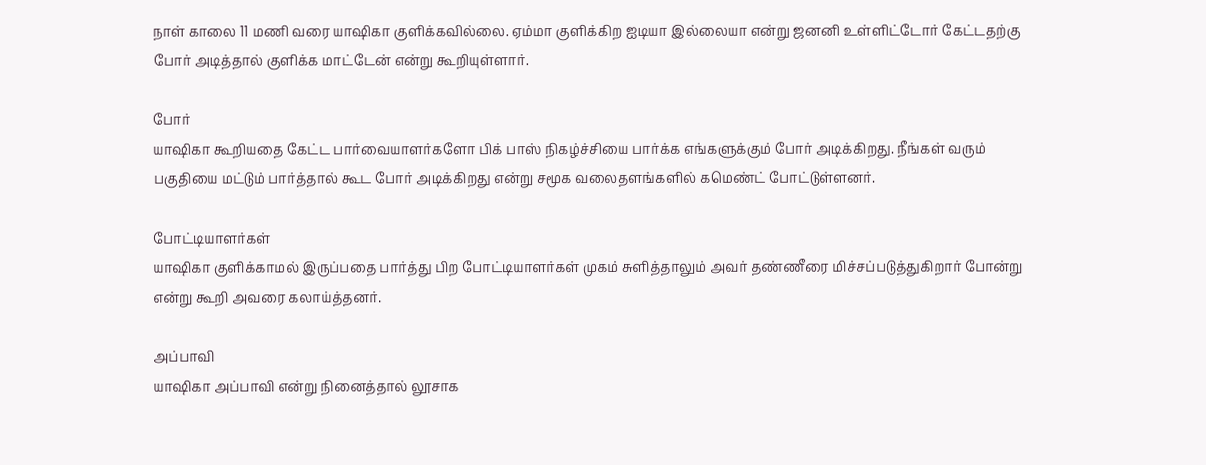நாள் காலை 11 மணி வரை யாஷிகா குளிக்கவில்லை. ஏம்மா குளிக்கிற ஐடியா இல்லையா என்று ஜனனி உள்ளிட்டோர் கேட்டதற்கு போர் அடித்தால் குளிக்க மாட்டேன் என்று கூறியுள்ளார்.

போர்
யாஷிகா கூறியதை கேட்ட பார்வையாளர்களோ பிக் பாஸ் நிகழ்ச்சியை பார்க்க எங்களுக்கும் போர் அடிக்கிறது. நீங்கள் வரும் பகுதியை மட்டும் பார்த்தால் கூட போர் அடிக்கிறது என்று சமூக வலைதளங்களில் கமெண்ட் போட்டுள்ளனர்.

போட்டியாளர்கள்
யாஷிகா குளிக்காமல் இருப்பதை பார்த்து பிற போட்டியாளர்கள் முகம் சுளித்தாலும் அவர் தண்ணீரை மிச்சப்படுத்துகிறார் போன்று என்று கூறி அவரை கலாய்த்தனர்.

அப்பாவி
யாஷிகா அப்பாவி என்று நினைத்தால் லூசாக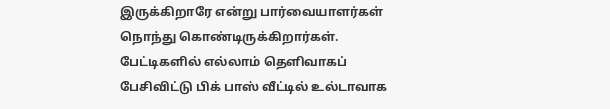இருக்கிறாரே என்று பார்வையாளர்கள் நொந்து கொண்டிருக்கிறார்கள். பேட்டிகளில் எல்லாம் தெளிவாகப் பேசிவிட்டு பிக் பாஸ் வீட்டில் உல்டாவாக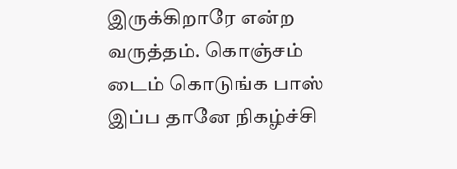இருக்கிறாரே என்ற வருத்தம். கொஞ்சம் டைம் கொடுங்க பாஸ் இப்ப தானே நிகழ்ச்சி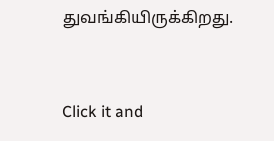துவங்கியிருக்கிறது.


Click it and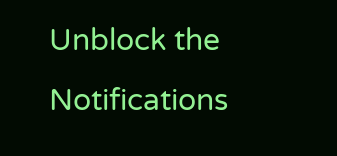Unblock the Notifications